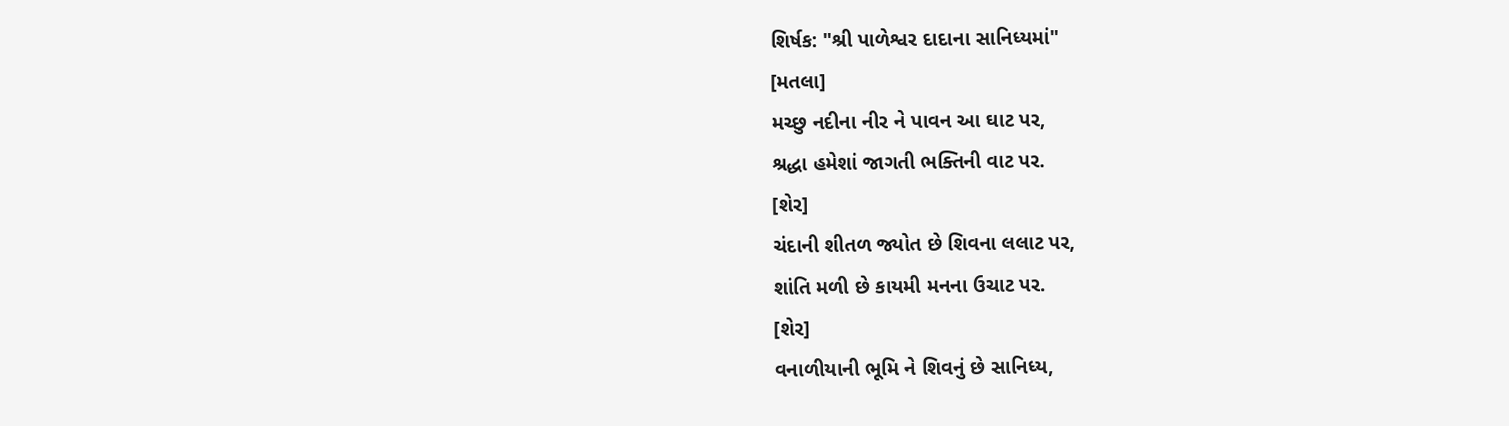શિર્ષક: "શ્રી પાળેશ્વર દાદાના સાનિધ્યમાં"
[મતલા]
મચ્છુ નદીના નીર ને પાવન આ ઘાટ પર,
શ્રદ્ધા હમેશાં જાગતી ભક્તિની વાટ પર.
[શેર]
ચંદાની શીતળ જ્યોત છે શિવના લલાટ પર,
શાંતિ મળી છે કાયમી મનના ઉચાટ પર.
[શેર]
વનાળીયાની ભૂમિ ને શિવનું છે સાનિધ્ય,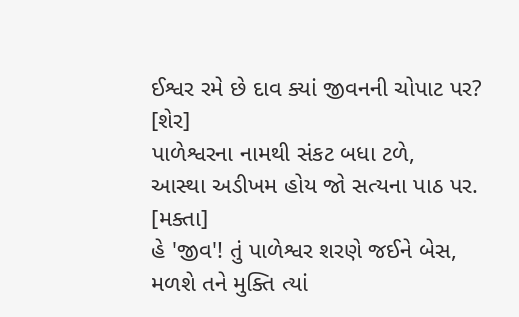ઈશ્વર રમે છે દાવ ક્યાં જીવનની ચોપાટ પર?
[શેર]
પાળેશ્વરના નામથી સંકટ બધા ટળે,
આસ્થા અડીખમ હોય જો સત્યના પાઠ પર.
[મક્તા]
હે 'જીવ'! તું પાળેશ્વર શરણે જઈને બેસ,
મળશે તને મુક્તિ ત્યાં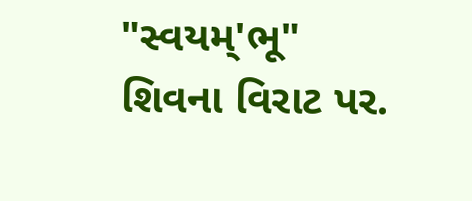"સ્વયમ્'ભૂ" શિવના વિરાટ પર.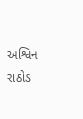અશ્વિન રાઠોડ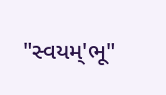"સ્વયમ્'ભૂ"